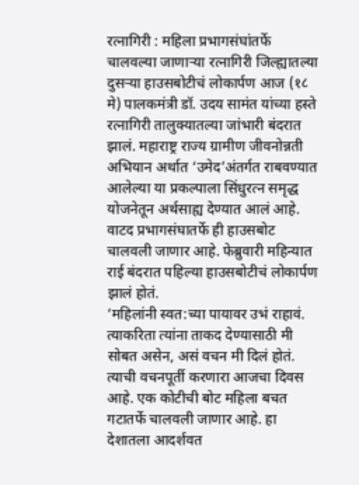रत्नागिरी : महिला प्रभागसंघांतर्फे चालवल्या जाणाऱ्या रत्नागिरी जिल्ह्यातल्या दुसऱ्या हाउसबोटीचं लोकार्पण आज (१८ मे) पालकमंत्री डॉ. उदय सामंत यांच्या हस्ते रत्नागिरी तालुक्यातल्या जांभारी बंदरात झालं. महाराष्ट्र राज्य ग्रामीण जीवनोन्नती अभियान अर्थात ‘उमेद’अंतर्गत राबवण्यात आलेल्या या प्रकल्पाला सिंधुरत्न समृद्ध योजनेतून अर्थसाह्य देण्यात आलं आहे. वाटद प्रभागसंघातर्फे ही हाउसबोट चालवली जाणार आहे. फेब्रुवारी महिन्यात राई बंदरात पहिल्या हाउसबोटीचं लोकार्पण झालं होतं.
‘महिलांनी स्वत:च्या पायावर उभं राहावं. त्याकरिता त्यांना ताकद देण्यासाठी मी सोबत असेन, असं वचन मी दिलं होतं. त्याची वचनपूर्ती करणारा आजचा दिवस आहे. एक कोटीची बोट महिला बचत गटातर्फे चालवली जाणार आहे. हा देशातला आदर्शवत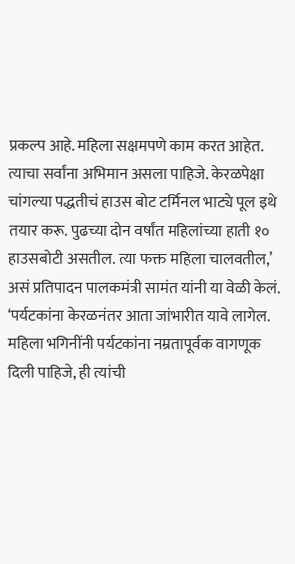प्रकल्प आहे. महिला सक्षमपणे काम करत आहेत. त्याचा सर्वांना अभिमान असला पाहिजे. केरळपेक्षा चांगल्या पद्धतीचं हाउस बोट टर्मिनल भाट्ये पूल इथे तयार करू. पुढच्या दोन वर्षांत महिलांच्या हाती १० हाउसबोटी असतील. त्या फक्त महिला चालवतील,’ असं प्रतिपादन पालकमंत्री सामंत यांनी या वेळी केलं.
‘पर्यटकांना केरळनंतर आता जांभारीत यावे लागेल. महिला भगिनींनी पर्यटकांना नम्रतापूर्वक वागणूक दिली पाहिजे, ही त्यांची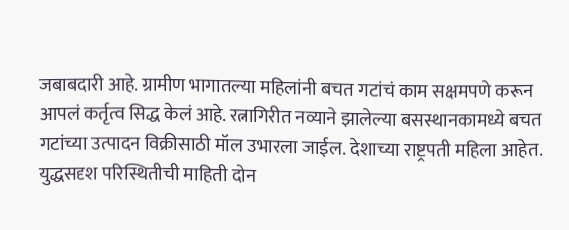जबाबदारी आहे. ग्रामीण भागातल्या महिलांनी बचत गटांचं काम सक्षमपणे करून आपलं कर्तृत्व सिद्ध केलं आहे. रत्नागिरीत नव्याने झालेल्या बसस्थानकामध्ये बचत गटांच्या उत्पादन विक्रीसाठी मॉल उभारला जाईल. देशाच्या राष्ट्रपती महिला आहेत. युद्धसदृश परिस्थितीची माहिती दोन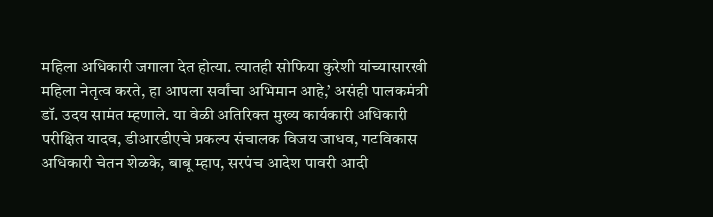महिला अधिकारी जगाला देत होत्या. त्यातही सोफिया कुरेशी यांच्यासारखी महिला नेतृत्व करते, हा आपला सर्वांचा अभिमान आहे,’ असंही पालकमंत्री डॉ. उदय सामंत म्हणाले. या वेळी अतिरिक्त मुख्य कार्यकारी अधिकारी परीक्षित यादव, डीआरडीएचे प्रकल्प संचालक विजय जाधव, गटविकास अधिकारी चेतन शेळके, बाबू म्हाप, सरपंच आदेश पावरी आदी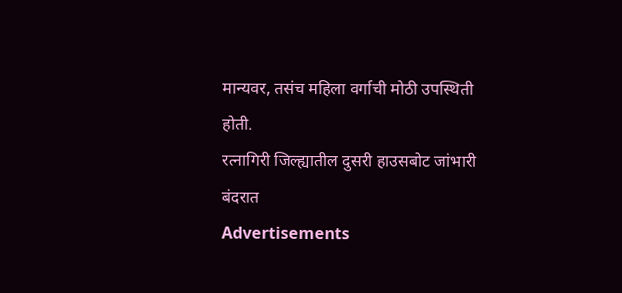मान्यवर, तसंच महिला वर्गाची मोठी उपस्थिती होती.
रत्नागिरी जिल्ह्यातील दुसरी हाउसबोट जांभारी बंदरात
Advertisements